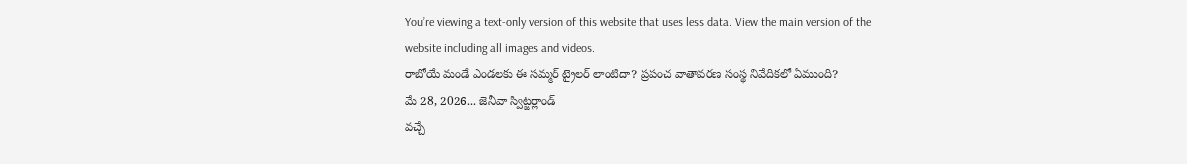You’re viewing a text-only version of this website that uses less data. View the main version of the website including all images and videos.
రాబోయే మండే ఎండలకు ఈ సమ్మర్ ట్రైలర్ లాంటిదా? ప్రపంచ వాతావరణ సంస్థ నివేదికలో ఏముంది?
మే 28, 2026... జెనీవా స్విట్జర్లాండ్
వచ్చే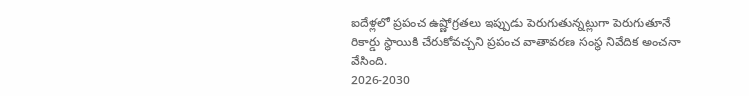ఐదేళ్లలో ప్రపంచ ఉష్ణోగ్రతలు ఇప్పుడు పెరుగుతున్నట్లుగా పెరుగుతూనే రికార్డు స్థాయికి చేరుకోవచ్చని ప్రపంచ వాతావరణ సంస్థ నివేదిక అంచనా వేసింది.
2026-2030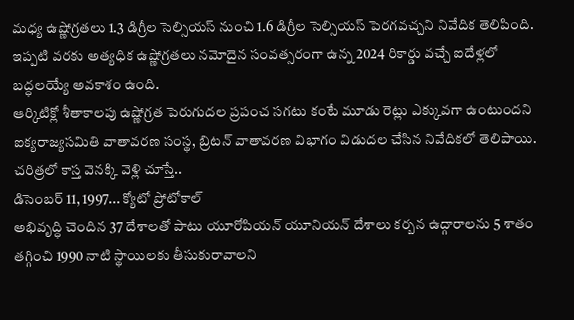మధ్య ఉష్ణోగ్రతలు 1.3 డిగ్రీల సెల్సియస్ నుంచి 1.6 డిగ్రీల సెల్సియస్ పెరగవచ్చని నివేదిక తెలిపింది.
ఇప్పటి వరకు అత్యధిక ఉష్ణోగ్రతలు నమోదైన సంవత్సరంగా ఉన్న 2024 రికార్డు వచ్చే ఐదేళ్లలో బద్ధలయ్యే అవకాశం ఉంది.
ఆర్కిటిక్లో శీతాకాలపు ఉష్ణోగ్రత పెరుగుదల ప్రపంచ సగటు కంటే మూడు రెట్లు ఎక్కువగా ఉంటుందని ఐక్యరాజ్యసమితి వాతావరణ సంస్థ, బ్రిటన్ వాతావరణ విభాగం విడుదల చేసిన నివేదికలో తెలిపాయి.
చరిత్రలో కాస్త వెనక్కి వెళ్లి చూస్తే..
డిసెంబర్ 11, 1997... క్యోటో ప్రోటోకాల్
అభివృద్ధి చెందిన 37 దేశాలతో పాటు యూరోపియన్ యూనియన్ దేశాలు కర్బన ఉద్గారాలను 5 శాతం తగ్గించి 1990 నాటి స్థాయిలకు తీసుకురావాలని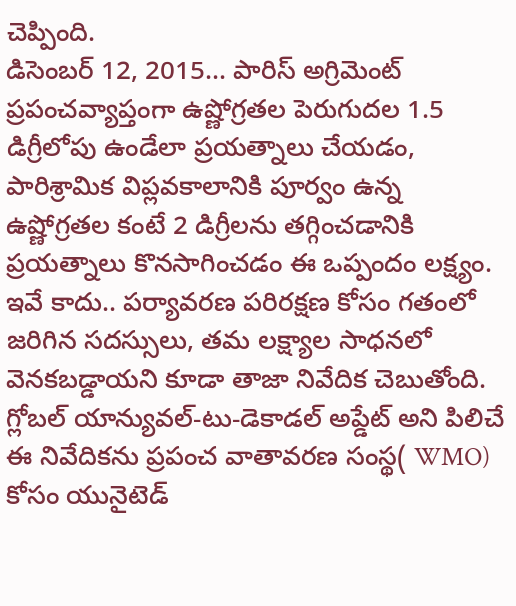చెప్పింది.
డిసెంబర్ 12, 2015... పారిస్ అగ్రిమెంట్
ప్రపంచవ్యాప్తంగా ఉష్ణోగ్రతల పెరుగుదల 1.5 డిగ్రీలోపు ఉండేలా ప్రయత్నాలు చేయడం, పారిశ్రామిక విప్లవకాలానికి పూర్వం ఉన్న ఉష్ణోగ్రతల కంటే 2 డిగ్రీలను తగ్గించడానికి ప్రయత్నాలు కొనసాగించడం ఈ ఒప్పందం లక్ష్యం.
ఇవే కాదు.. పర్యావరణ పరిరక్షణ కోసం గతంలో జరిగిన సదస్సులు, తమ లక్ష్యాల సాధనలో వెనకబడ్డాయని కూడా తాజా నివేదిక చెబుతోంది.
గ్లోబల్ యాన్యువల్-టు-డెకాడల్ అప్డేట్ అని పిలిచే ఈ నివేదికను ప్రపంచ వాతావరణ సంస్థ( WMO) కోసం యునైటెడ్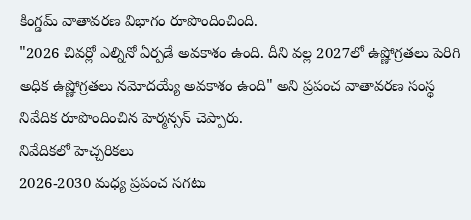కింగ్డమ్ వాతావరణ విభాగం రూపొందించింది.
"2026 చివర్లో ఎల్నినో ఏర్పడే అవకాశం ఉంది. దీని వల్ల 2027లో ఉష్ణోగ్రతలు పెరిగి అధిక ఉష్ణోగ్రతలు నమోదయ్యే అవకాశం ఉంది" అని ప్రపంచ వాతావరణ సంస్థ నివేదిక రూపొందించిన హెర్మన్సన్ చెప్పారు.
నివేదికలో హెచ్చరికలు
2026-2030 మధ్య ప్రపంచ సగటు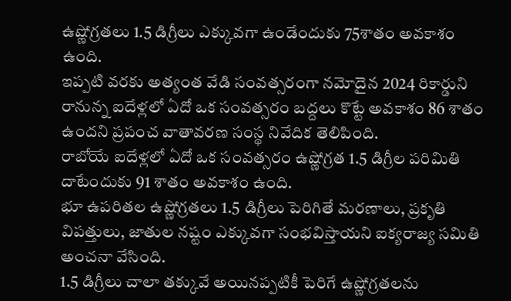ఉష్ణోగ్రతలు 1.5 డిగ్రీలు ఎక్కువగా ఉండేందుకు 75శాతం అవకాశం ఉంది.
ఇప్పటి వరకు అత్యంత వేడి సంవత్సరంగా నమోదైన 2024 రికార్డుని రానున్న ఐదేళ్లలో ఏదో ఒక సంవత్సరం బద్దలు కొట్టే అవకాశం 86 శాతం ఉందని ప్రపంచ వాతావరణ సంస్థ నివేదిక తెలిపింది.
రాబోయే ఐదేళ్లలో ఏదో ఒక సంవత్సరం ఉష్ణోగ్రత 1.5 డిగ్రీల పరిమితి దాటేందుకు 91 శాతం అవకాశం ఉంది.
భూ ఉపరితల ఉష్ణోగ్రతలు 1.5 డిగ్రీలు పెరిగితే మరణాలు, ప్రకృతి విపత్తులు, జాతుల నష్టం ఎక్కువగా సంభవిస్తాయని ఐక్యరాజ్య సమితి అంచనా వేసింది.
1.5 డిగ్రీలు చాలా తక్కువే అయినప్పటికీ పెరిగే ఉష్ణోగ్రతలను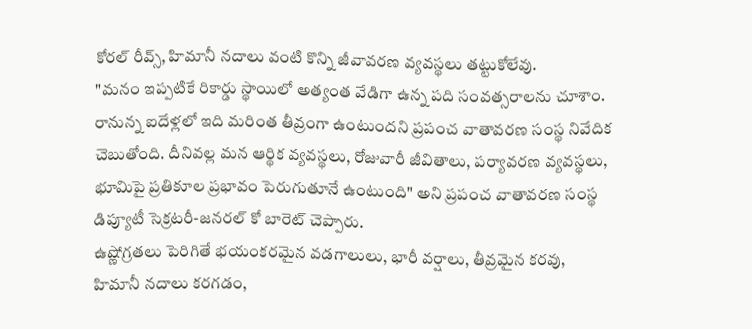కోరల్ రీవ్స్, హిమానీ నదాలు వంటి కొన్ని జీవావరణ వ్యవస్థలు తట్టుకోలేవు.
"మనం ఇప్పటికే రికార్డు స్థాయిలో అత్యంత వేడిగా ఉన్న పది సంవత్సరాలను చూశాం. రానున్న ఐదేళ్లలో ఇది మరింత తీవ్రంగా ఉంటుందని ప్రపంచ వాతావరణ సంస్థ నివేదిక చెబుతోంది. దీనివల్ల మన ఆర్థిక వ్యవస్థలు, రోజువారీ జీవితాలు, పర్యావరణ వ్యవస్థలు, భూమిపై ప్రతికూల ప్రభావం పెరుగుతూనే ఉంటుంది" అని ప్రపంచ వాతావరణ సంస్థ డిప్యూటీ సెక్రటరీ-జనరల్ కో బారెట్ చెప్పారు.
ఉష్ణోగ్రతలు పెరిగితే భయంకరమైన వడగాలులు, భారీ వర్షాలు, తీవ్రమైన కరవు, హిమానీ నదాలు కరగడం,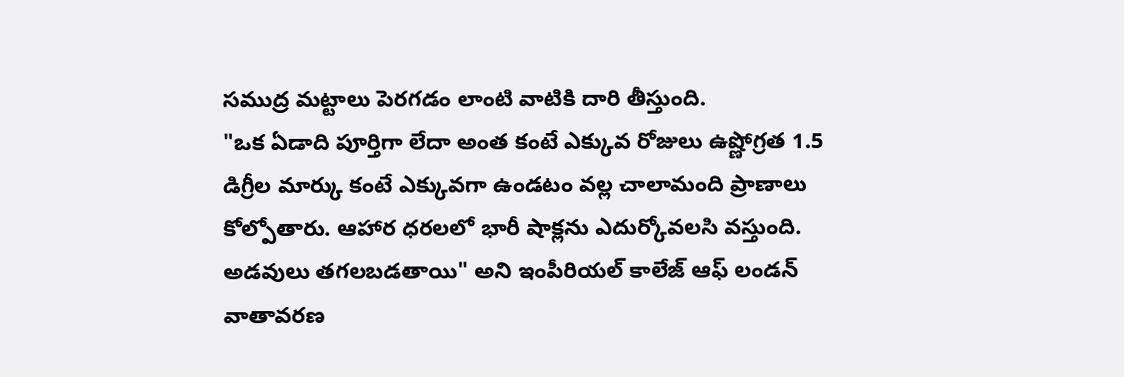సముద్ర మట్టాలు పెరగడం లాంటి వాటికి దారి తీస్తుంది.
"ఒక ఏడాది పూర్తిగా లేదా అంత కంటే ఎక్కువ రోజులు ఉష్ణోగ్రత 1.5 డిగ్రీల మార్కు కంటే ఎక్కువగా ఉండటం వల్ల చాలామంది ప్రాణాలు కోల్పోతారు. ఆహార ధరలలో భారీ షాక్లను ఎదుర్కోవలసి వస్తుంది. అడవులు తగలబడతాయి" అని ఇంపీరియల్ కాలేజ్ ఆఫ్ లండన్ వాతావరణ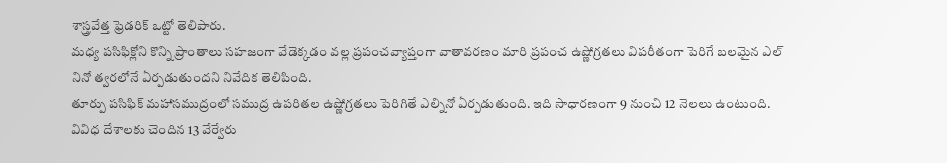శాస్త్రవేత్త ఫ్రెడరిక్ ఒట్టో తెలిపారు.
మధ్య పసిఫిక్లోని కొన్ని ప్రాంతాలు సహజంగా వేడెక్కడం వల్ల ప్రపంచవ్యాప్తంగా వాతావరణం మారి ప్రపంచ ఉష్ణోగ్రతలు విపరీతంగా పెరిగే బలమైన ఎల్ నినో త్వరలోనే ఏర్పడుతుందని నివేదిక తెలిపింది.
తూర్పు పసిఫిక్ మహాసముద్రంలో సముద్ర ఉపరితల ఉష్ణోగ్రతలు పెరిగితే ఎల్నినో ఏర్పడుతుంది. ఇది సాధారణంగా 9 నుంచి 12 నెలలు ఉంటుంది.
వివిధ దేశాలకు చెందిన 13 వేర్వేరు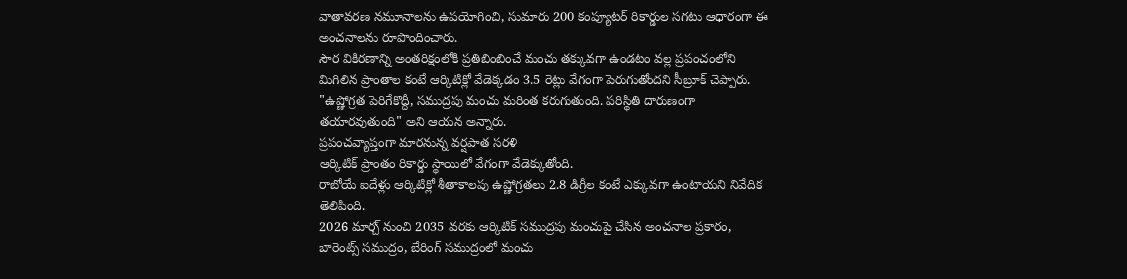వాతావరణ నమూనాలను ఉపయోగించి, సుమారు 200 కంప్యూటర్ రికార్డుల సగటు ఆధారంగా ఈ అంచనాలను రూపొందించారు.
సౌర వికిరణాన్ని అంతరిక్షంలోకి ప్రతిబింబించే మంచు తక్కువగా ఉండటం వల్ల ప్రపంచంలోని మిగిలిన ప్రాంతాల కంటే ఆర్కిటిక్లో వేడెక్కడం 3.5 రెట్లు వేగంగా పెరుగుతోందని సీబ్రూక్ చెప్పారు.
"ఉష్ణోగ్రత పెరిగేకొద్దీ, సముద్రపు మంచు మరింత కరుగుతుంది. పరిస్థితి దారుణంగా తయారవుతుంది" అని ఆయన అన్నారు.
ప్రపంచవ్యాప్తంగా మారనున్న వర్షపాత సరళి
ఆర్కిటిక్ ప్రాంతం రికార్డు స్థాయిలో వేగంగా వేడెక్కుతోంది.
రాబోయే ఐదేళ్లు ఆర్కిటిక్లో శీతాకాలపు ఉష్ణోగ్రతలు 2.8 డిగ్రీల కంటే ఎక్కువగా ఉంటాయని నివేదిక తెలిపింది.
2026 మార్చ్ నుంచి 2035 వరకు ఆర్కిటిక్ సముద్రపు మంచుపై చేసిన అంచనాల ప్రకారం, బారెంట్స్ సముద్రం, బేరింగ్ సముద్రంలో మంచు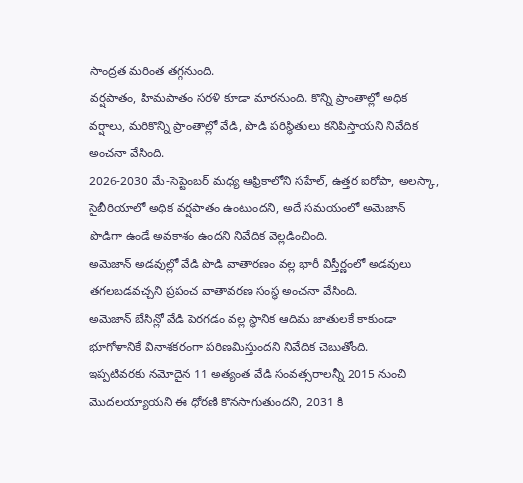సాంద్రత మరింత తగ్గనుంది.
వర్షపాతం, హిమపాతం సరళి కూడా మారనుంది. కొన్ని ప్రాంతాల్లో అధిక వర్షాలు, మరికొన్ని ప్రాంతాల్లో వేడి, పొడి పరిస్థితులు కనిపిస్తాయని నివేదిక అంచనా వేసింది.
2026-2030 మే-సెప్టెంబర్ మధ్య ఆఫ్రికాలోని సహేల్, ఉత్తర ఐరోపా, అలస్కా, సైబీరియాలో అధిక వర్షపాతం ఉంటుందని, అదే సమయంలో అమెజాన్ పొడిగా ఉండే అవకాశం ఉందని నివేదిక వెల్లడించింది.
అమెజాన్ అడవుల్లో వేడి పొడి వాతారణం వల్ల భారీ విస్తీర్ణంలో అడవులు తగలబడవచ్చని ప్రపంచ వాతావరణ సంస్థ అంచనా వేసింది.
అమెజాన్ బేసిన్లో వేడి పెరగడం వల్ల స్థానిక ఆదిమ జాతులకే కాకుండా భూగోళానికే వినాశకరంగా పరిణమిస్తుందని నివేదిక చెబుతోంది.
ఇప్పటివరకు నమోదైన 11 అత్యంత వేడి సంవత్సరాలన్నీ 2015 నుంచి మొదలయ్యాయని ఈ ధోరణి కొనసాగుతుందని, 2031 కి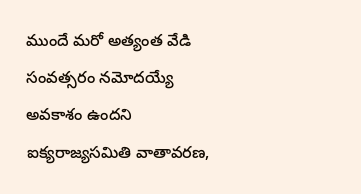ముందే మరో అత్యంత వేడి సంవత్సరం నమోదయ్యే అవకాశం ఉందని ఐక్యరాజ్యసమితి వాతావరణ,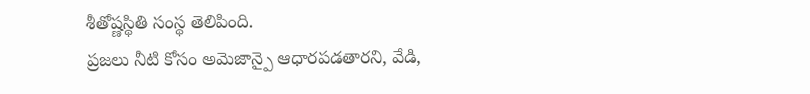శీతోష్ణస్థితి సంస్థ తెలిపింది.
ప్రజలు నీటి కోసం అమెజాన్పై ఆధారపడతారని, వేడి,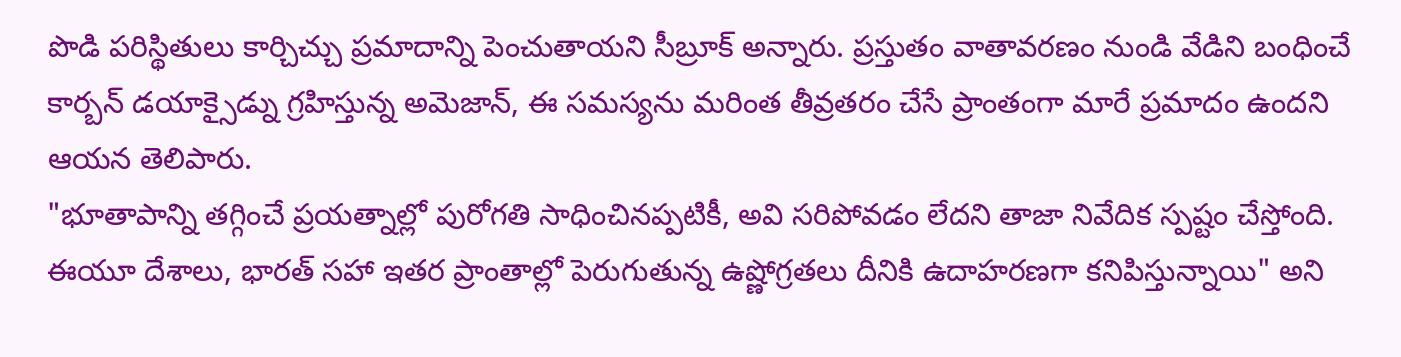పొడి పరిస్థితులు కార్చిచ్చు ప్రమాదాన్ని పెంచుతాయని సీబ్రూక్ అన్నారు. ప్రస్తుతం వాతావరణం నుండి వేడిని బంధించే కార్బన్ డయాక్సైడ్ను గ్రహిస్తున్న అమెజాన్, ఈ సమస్యను మరింత తీవ్రతరం చేసే ప్రాంతంగా మారే ప్రమాదం ఉందని ఆయన తెలిపారు.
"భూతాపాన్ని తగ్గించే ప్రయత్నాల్లో పురోగతి సాధించినప్పటికీ, అవి సరిపోవడం లేదని తాజా నివేదిక స్పష్టం చేస్తోంది. ఈయూ దేశాలు, భారత్ సహా ఇతర ప్రాంతాల్లో పెరుగుతున్న ఉష్ణోగ్రతలు దీనికి ఉదాహరణగా కనిపిస్తున్నాయి" అని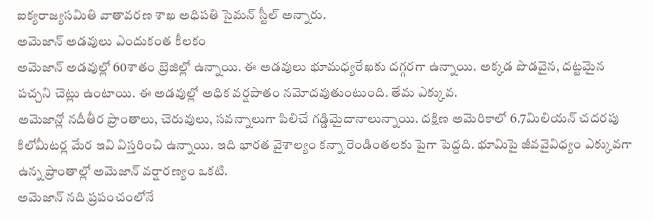ఐక్యరాజ్యసమితి వాతావరణ శాఖ అధిపతి సైమన్ స్టీల్ అన్నారు.
అమెజాన్ అడవులు ఎందుకంత కీలకం
అమెజాన్ అడవుల్లో 60శాతం బ్రెజిల్లో ఉన్నాయి. ఈ అడవులు భూమధ్యరేఖకు దగ్గరగా ఉన్నాయి. అక్కడ పొడవైన, దట్టమైన పచ్చని చెట్లు ఉంటాయి. ఈ అడవుల్లో అధిక వర్షపాతం నమోదవుతుంటుంది. తేమ ఎక్కువ.
అమెజాన్లో నదీతీర ప్రాంతాలు, చెరువులు, సవన్నాలుగా పిలిచే గడ్డిమైదానాలున్నాయి. దక్షిణ అమెరికాలో 6.7మిలియన్ చదరపు కిలోమీటర్ల మేర ఇవి విస్తరించి ఉన్నాయి. ఇది భారత వైశాల్యం కన్నా రెండింతలకు పైగా పెద్దది. భూమిపై జీవవైవిధ్యం ఎక్కువగా ఉన్న ప్రాంతాల్లో అమెజాన్ వర్షారణ్యం ఒకటి.
అమెజాన్ నది ప్రపంచంలోనే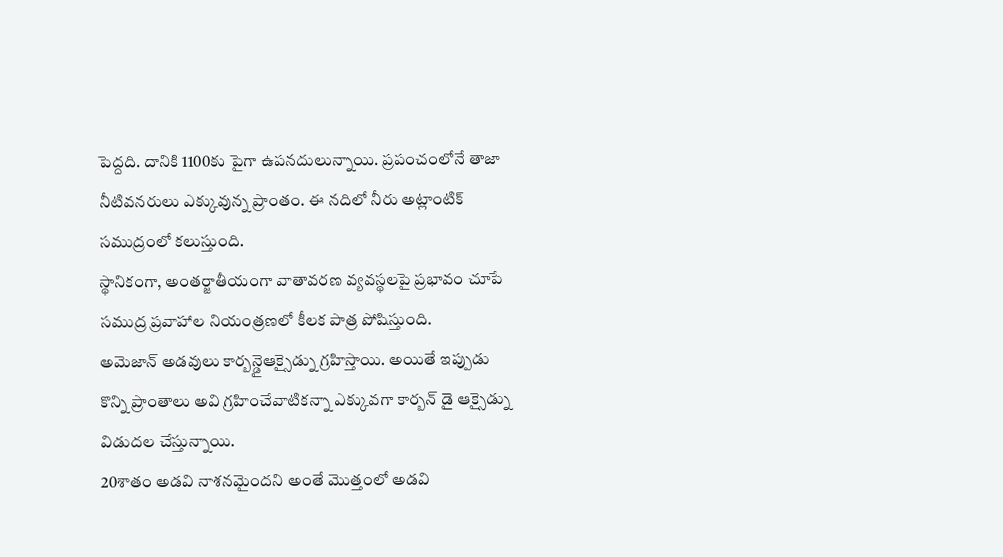పెద్దది. దానికి 1100కు పైగా ఉపనదులున్నాయి. ప్రపంచంలోనే తాజా నీటివనరులు ఎక్కువున్న ప్రాంతం. ఈ నదిలో నీరు అట్లాంటిక్ సముద్రంలో కలుస్తుంది.
స్థానికంగా, అంతర్జాతీయంగా వాతావరణ వ్యవస్థలపై ప్రభావం చూపే సముద్ర ప్రవాహాల నియంత్రణలో కీలక పాత్ర పోషిస్తుంది.
అమెజాన్ అడవులు కార్బన్డైఆక్సైడ్ను గ్రహిస్తాయి. అయితే ఇప్పుడు కొన్ని ప్రాంతాలు అవి గ్రహించేవాటికన్నా ఎక్కువగా కార్బన్ డై ఆక్సైడ్ను విడుదల చేస్తున్నాయి.
20శాతం అడవి నాశనమైందని అంతే మొత్తంలో అడవి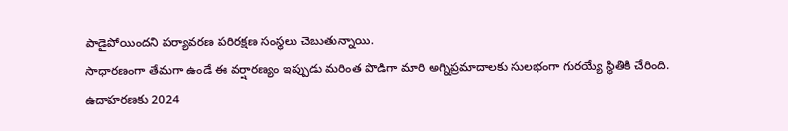పాడైపోయిందని పర్యావరణ పరిరక్షణ సంస్థలు చెబుతున్నాయి.
సాధారణంగా తేమగా ఉండే ఈ వర్షారణ్యం ఇప్పుడు మరింత పొడిగా మారి అగ్నిప్రమాదాలకు సులభంగా గురయ్యే స్థితికి చేరింది.
ఉదాహరణకు 2024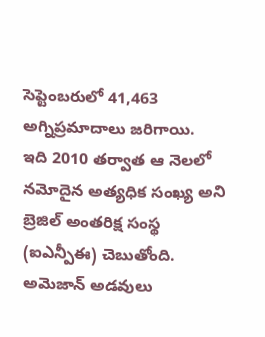సెప్టెంబరులో 41,463 అగ్నిప్రమాదాలు జరిగాయి.
ఇది 2010 తర్వాత ఆ నెలలో నమోదైన అత్యధిక సంఖ్య అని బ్రెజిల్ అంతరిక్ష సంస్థ (ఐఎన్పీఈ) చెబుతోంది.
అమెజాన్ అడవులు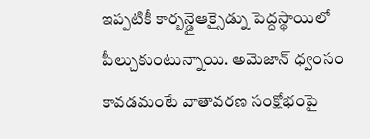ఇప్పటికీ కార్బన్డైఆక్సైడ్ను పెద్దస్థాయిలో పీల్చుకుంటున్నాయి. అమెజాన్ ధ్వంసం కావడమంటే వాతావరణ సంక్షోభంపై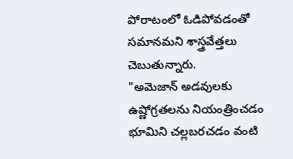పోరాటంలో ఓడిపోవడంతో సమానమని శాస్త్రవేత్తలు చెబుతున్నారు.
"అమెజాన్ అడవులకు ఉష్ణోగ్రతలను నియంత్రించడం భూమిని చల్లబరచడం వంటి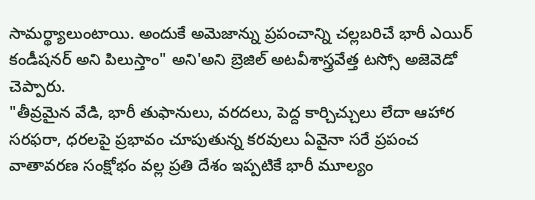సామర్థ్యాలుంటాయి. అందుకే అమెజాన్ను ప్రపంచాన్ని చల్లబరిచే భారీ ఎయిర్ కండీషనర్ అని పిలుస్తాం" అని'అని బ్రెజిల్ అటవీశాస్త్రవేత్త టస్సో అజెవెడో చెప్పారు.
"తీవ్రమైన వేడి, భారీ తుఫానులు, వరదలు, పెద్ద కార్చిచ్చులు లేదా ఆహార సరఫరా, ధరలపై ప్రభావం చూపుతున్న కరవులు ఏవైనా సరే ప్రపంచ వాతావరణ సంక్షోభం వల్ల ప్రతి దేశం ఇప్పటికే భారీ మూల్యం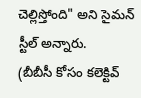చెల్లిస్తోంది" అని సైమన్ స్టీల్ అన్నారు.
(బీబీసీ కోసం కలెక్టివ్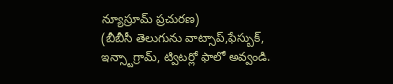న్యూస్రూమ్ ప్రచురణ)
(బీబీసీ తెలుగును వాట్సాప్,ఫేస్బుక్, ఇన్స్టాగ్రామ్, ట్విటర్లో ఫాలో అవ్వండి.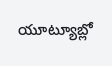యూట్యూబ్లో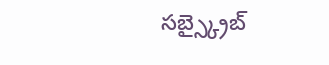సబ్స్క్రైబ్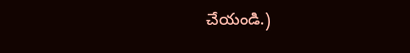చేయండి.)